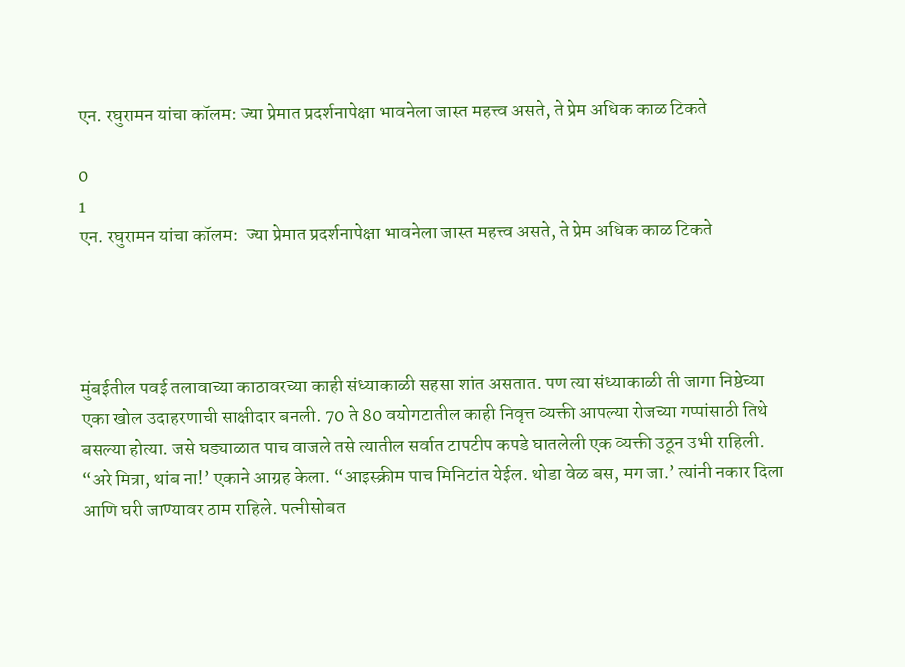एन. रघुरामन यांचा कॉलम: ज्या प्रेमात प्रदर्शनापेक्षा भावनेला जास्त महत्त्व असते, ते प्रेम अधिक काळ टिकते

0
1
एन. रघुरामन यांचा कॉलम:  ज्या प्रेमात प्रदर्शनापेक्षा भावनेला जास्त महत्त्व असते, ते प्रेम अधिक काळ टिकते




मुंबईतील पवई तलावाच्या काठावरच्या काही संध्याकाळी सहसा शांत असतात. पण त्या संध्याकाळी ती जागा निष्ठेच्या एका खोल उदाहरणाची साक्षीदार बनली. 70 ते 80 वयोगटातील काही निवृत्त व्यक्ती आपल्या रोजच्या गप्पांसाठी तिथे बसल्या होत्या. जसे घड्याळात पाच वाजले तसे त्यातील सर्वात टापटीप कपडे घातलेली एक व्यक्ती उठून उभी राहिली. “अरे मित्रा, थांब ना!’ एकाने आग्रह केला. “आइस्क्रीम पाच मिनिटांत येईल. थोडा वेळ बस, मग जा.’ त्यांनी नकार दिला आणि घरी जाण्यावर ठाम राहिले. पत्नीसोबत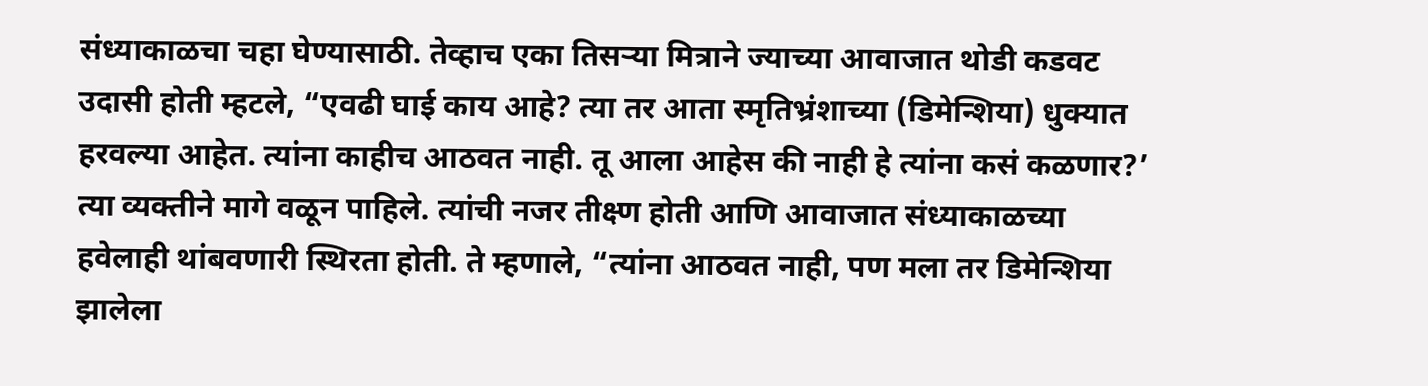संध्याकाळचा चहा घेण्यासाठी. तेव्हाच एका तिसऱ्या मित्राने ज्याच्या आवाजात थोडी कडवट उदासी होती म्हटले, “एवढी घाई काय आहे? त्या तर आता स्मृतिभ्रंशाच्या (डिमेन्शिया) धुक्यात हरवल्या आहेत. त्यांना काहीच आठवत नाही. तू आला आहेस की नाही हे त्यांना कसं कळणार?’ त्या व्यक्तीने मागे वळून पाहिले. त्यांची नजर तीक्ष्ण होती आणि आवाजात संध्याकाळच्या हवेलाही थांबवणारी स्थिरता होती. ते म्हणाले, “त्यांना आठवत नाही, पण मला तर डिमेन्शिया झालेला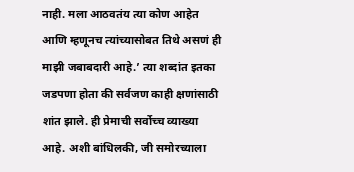नाही. मला आठवतंय त्या कोण आहेत आणि म्हणूनच त्यांच्यासोबत तिथे असणं ही माझी जबाबदारी आहे.’ त्या शब्दांत इतका जडपणा होता की सर्वजण काही क्षणांसाठी शांत झाले. ही प्रेमाची सर्वोच्च व्याख्या आहे. अशी बांधिलकी, जी समोरच्याला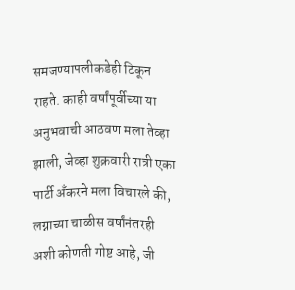समजण्यापलीकडेही टिकून राहते. काही वर्षांपूर्वीच्या या अनुभवाची आठवण मला तेव्हा झाली, जेव्हा शुक्रवारी रात्री एका पार्टी अँकरने मला विचारले की, लग्नाच्या चाळीस वर्षांनंतरही अशी कोणती गोष्ट आहे, जी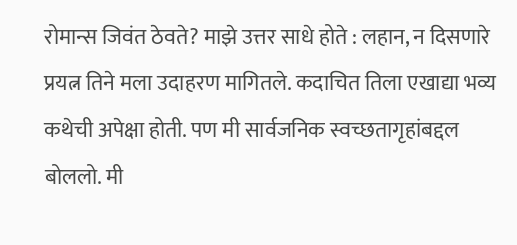रोमान्स जिवंत ठेवते? माझे उत्तर साधे होते : लहान, न दिसणारे प्रयत्न तिने मला उदाहरण मागितले. कदाचित तिला एखाद्या भव्य कथेची अपेक्षा होती. पण मी सार्वजनिक स्वच्छतागृहांबद्दल बोललो. मी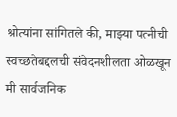श्रोत्यांना सांगितले की, माझ्या पत्नीची स्वच्छतेबद्दलची संवेदनशीलता ओळखून मी सार्वजनिक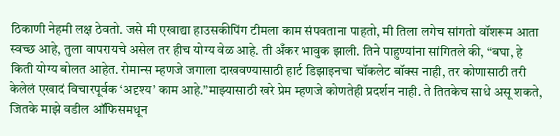ठिकाणी नेहमी लक्ष ठेवतो. जसे मी एखाद्या हाउसकीपिंग टीमला काम संपवताना पाहतो, मी तिला लगेच सांगतो वॉशरूम आता स्वच्छ आहे, तुला वापरायचे असेल तर हीच योग्य वेळ आहे. ती अँकर भावुक झाली. तिने पाहुण्यांना सांगितले की, “बघा, हे किती योग्य बोलत आहेत. रोमान्स म्हणजे जगाला दाखवण्यासाठी हार्ट डिझाइनचा चॉकलेट बॉक्स नाही, तर कोणासाठी तरी केलेलं एखादं विचारपूर्वक ‘अदृश्य’ काम आहे.”माझ्यासाठी खरे प्रेम म्हणजे कोणतेही प्रदर्शन नाही. ते तितकेच साधे असू शकते, जितके माझे वडील ऑफिसमधून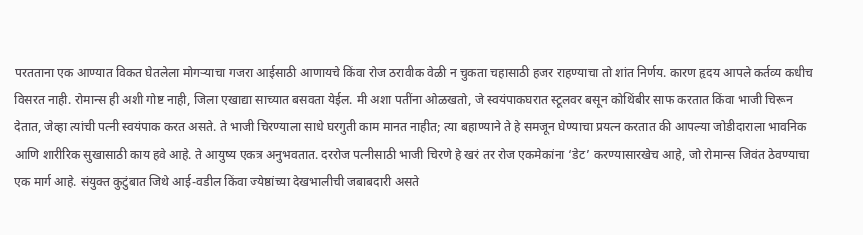परतताना एक आण्यात विकत घेतलेला मोगऱ्याचा गजरा आईसाठी आणायचे किंवा रोज ठरावीक वेळी न चुकता चहासाठी हजर राहण्याचा तो शांत निर्णय. कारण हृदय आपले कर्तव्य कधीच विसरत नाही. रोमान्स ही अशी गोष्ट नाही, जिला एखाद्या साच्यात बसवता येईल. मी अशा पतींना ओळखतो, जे स्वयंपाकघरात स्टूलवर बसून कोथिंबीर साफ करतात किंवा भाजी चिरून देतात, जेव्हा त्यांची पत्नी स्वयंपाक करत असते. ते भाजी चिरण्याला साधे घरगुती काम मानत नाहीत; त्या बहाण्याने ते हे समजून घेण्याचा प्रयत्न करतात की आपल्या जोडीदाराला भावनिक आणि शारीरिक सुखासाठी काय हवे आहे. ते आयुष्य एकत्र अनुभवतात. दररोज पत्नीसाठी भाजी चिरणे हे खरं तर रोज एकमेकांना ‘डेट’ करण्यासारखेच आहे, जो रोमान्स जिवंत ठेवण्याचा एक मार्ग आहे. संयुक्त कुटुंबात जिथे आई-वडील किंवा ज्येष्ठांच्या देखभालीची जबाबदारी असते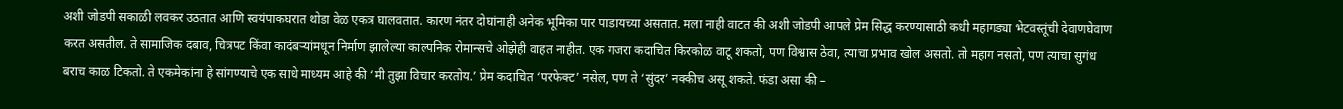अशी जोडपी सकाळी लवकर उठतात आणि स्वयंपाकघरात थोडा वेळ एकत्र घालवतात. कारण नंतर दोघांनाही अनेक भूमिका पार पाडायच्या असतात. मला नाही वाटत की अशी जोडपी आपले प्रेम सिद्ध करण्यासाठी कधी महागड्या भेटवस्तूंची देवाणघेवाण करत असतील. ते सामाजिक दबाव, चित्रपट किंवा कादंबऱ्यांमधून निर्माण झालेल्या काल्पनिक रोमान्सचे ओझेही वाहत नाहीत. एक गजरा कदाचित किरकोळ वाटू शकतो, पण विश्वास ठेवा, त्याचा प्रभाव खोल असतो. तो महाग नसतो, पण त्याचा सुगंध बराच काळ टिकतो. ते एकमेकांना हे सांगण्याचे एक साधे माध्यम आहे की ‘मी तुझा विचार करतोय.’ प्रेम कदाचित ‘परफेक्ट’ नसेल, पण ते ‘सुंदर’ नक्कीच असू शकते. फंडा असा की –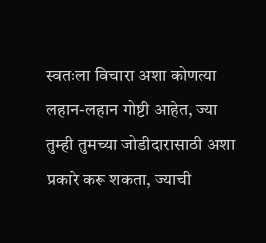स्वतःला विचारा अशा कोणत्या लहान-लहान गोष्टी आहेत, ज्या तुम्ही तुमच्या जोडीदारासाठी अशा प्रकारे करू शकता, ज्याची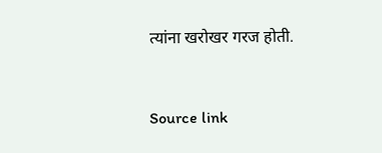त्यांना खरोखर गरज होती.



Source link